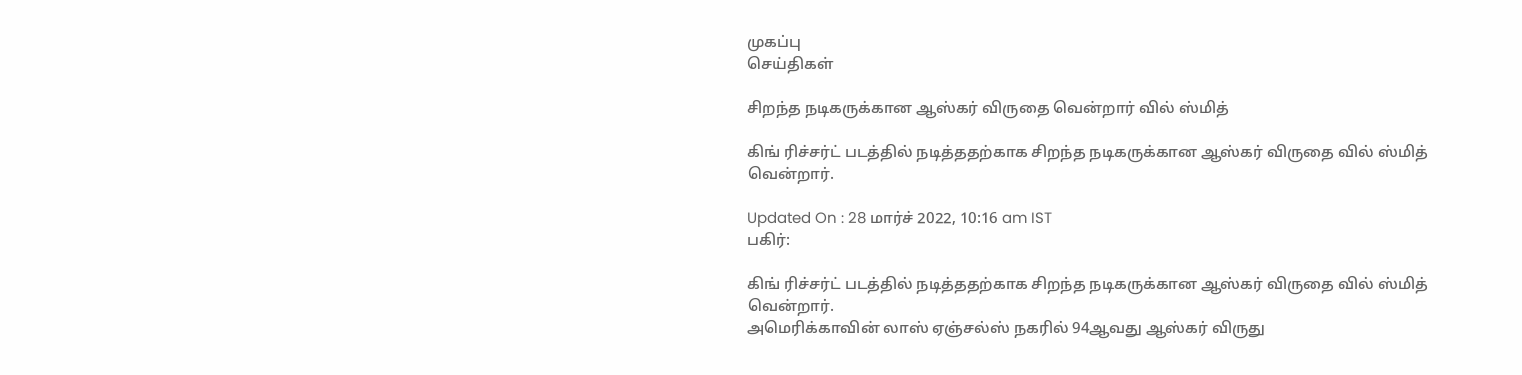முகப்பு
செய்திகள்

சிறந்த நடிகருக்கான ஆஸ்கர் விருதை வென்றார் வில் ஸ்மித்

கிங் ரிச்சர்ட் படத்தில் நடித்ததற்காக சிறந்த நடிகருக்கான ஆஸ்கர் விருதை வில் ஸ்மித் வென்றார்.

Updated On : 28 மார்ச் 2022, 10:16 am IST
பகிர்:

கிங் ரிச்சர்ட் படத்தில் நடித்ததற்காக சிறந்த நடிகருக்கான ஆஸ்கர் விருதை வில் ஸ்மித் வென்றார்.
அமெரிக்காவின் லாஸ் ஏஞ்சல்ஸ் நகரில் 94ஆவது ஆஸ்கர் விருது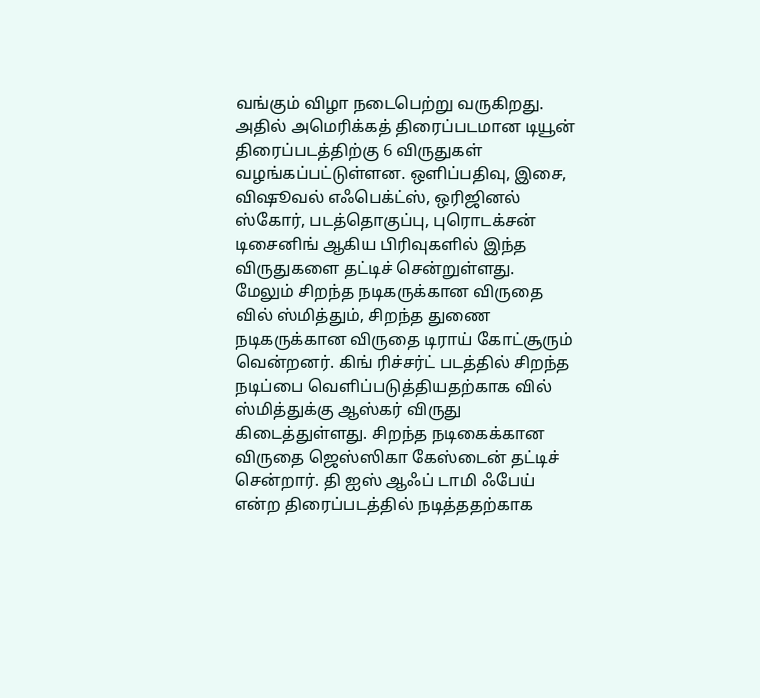வங்கும் விழா நடைபெற்று வருகிறது. அதில் அமெரிக்கத் திரைப்படமான டியூன் திரைப்படத்திற்கு 6 விருதுகள் வழங்கப்பட்டுள்ளன. ஒளிப்பதிவு, இசை, விஷூவல் எஃபெக்ட்ஸ், ஒரிஜினல் ஸ்கோர், படத்தொகுப்பு, புரொடக்சன் டிசைனிங் ஆகிய பிரிவுகளில் இந்த விருதுகளை தட்டிச் சென்றுள்ளது.
மேலும் சிறந்த நடிகருக்கான விருதை வில் ஸ்மித்தும், சிறந்த துணை நடிகருக்கான விருதை டிராய் கோட்சூரும் வென்றனர். கிங் ரிச்சர்ட் படத்தில் சிறந்த நடிப்பை வெளிப்படுத்தியதற்காக வில் ஸ்மித்துக்கு ஆஸ்கர் விருது கிடைத்துள்ளது. சிறந்த நடிகைக்கான விருதை ஜெஸ்ஸிகா கேஸ்டைன் தட்டிச் சென்றார். தி ஐஸ் ஆஃப் டாமி ஃபேய் என்ற திரைப்படத்தில் நடித்ததற்காக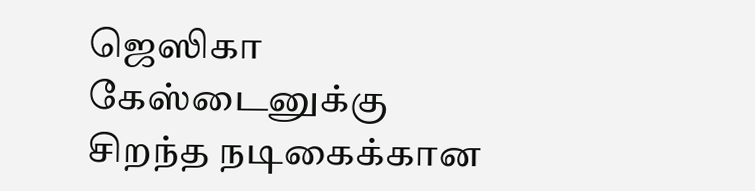ஜெஸிகா கேஸ்டைனுக்கு சிறந்த நடிகைக்கான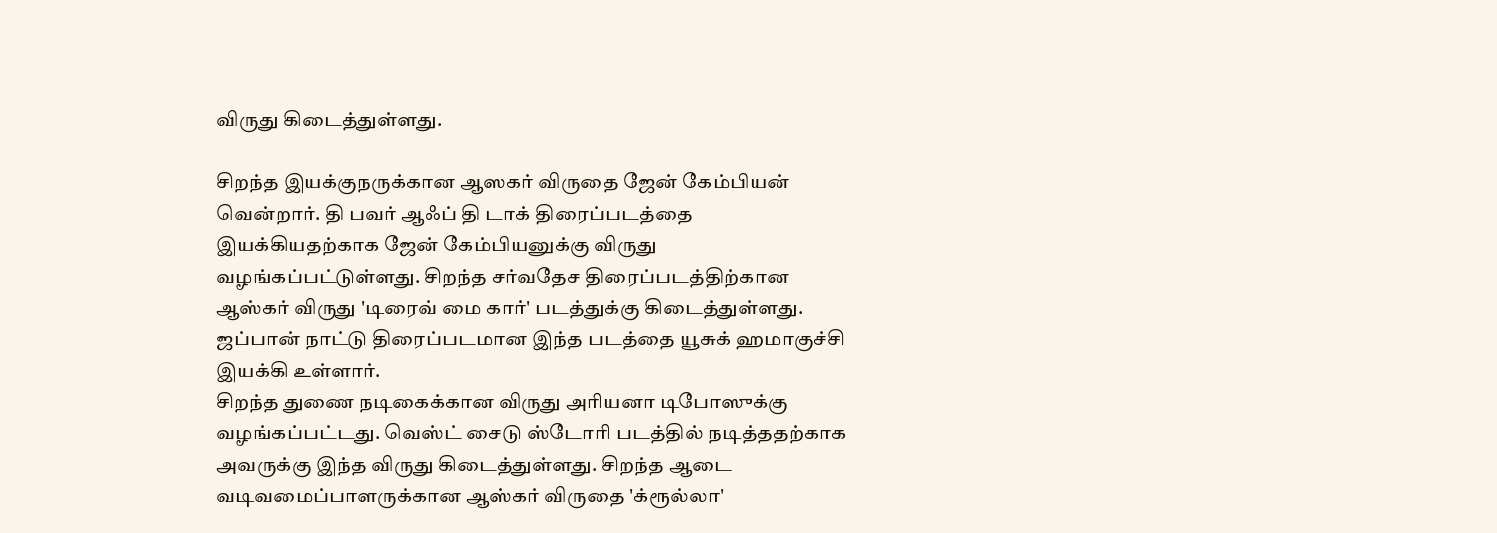விருது கிடைத்துள்ளது.

சிறந்த இயக்குநருக்கான ஆஸகர் விருதை ஜேன் கேம்பியன் வென்றார். தி பவர் ஆஃப் தி டாக் திரைப்படத்தை இயக்கியதற்காக ஜேன் கேம்பியனுக்கு விருது வழங்கப்பட்டுள்ளது. சிறந்த சர்வதேச திரைப்படத்திற்கான ஆஸ்கர் விருது 'டிரைவ் மை கார்' படத்துக்கு கிடைத்துள்ளது. ஜப்பான் நாட்டு திரைப்படமான இந்த படத்தை யூசுக் ஹமாகுச்சி இயக்கி உள்ளார்.
சிறந்த துணை நடிகைக்கான விருது அரியனா டிபோஸுக்கு வழங்கப்பட்டது. வெஸ்ட் சைடு ஸ்டோரி படத்தில் நடித்ததற்காக அவருக்கு இந்த விருது கிடைத்துள்ளது. சிறந்த ஆடை வடிவமைப்பாளருக்கான ஆஸ்கர் விருதை 'க்ரூல்லா'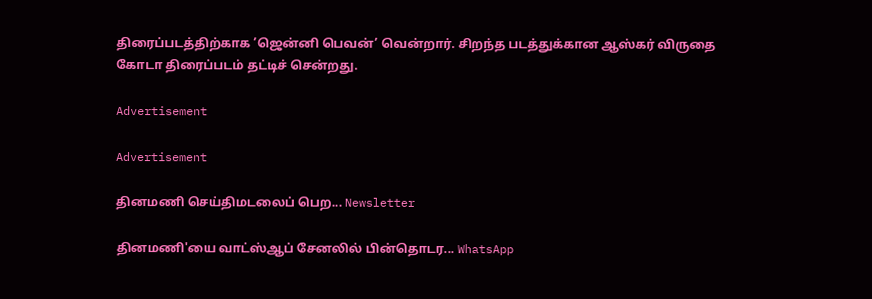திரைப்படத்திற்காக ’ஜென்னி பெவன்’ வென்றார். சிறந்த படத்துக்கான ஆஸ்கர் விருதை கோடா திரைப்படம் தட்டிச் சென்றது.

Advertisement

Advertisement

தினமணி செய்திமடலைப் பெற... Newsletter

தினமணி'யை வாட்ஸ்ஆப் சேனலில் பின்தொடர... WhatsApp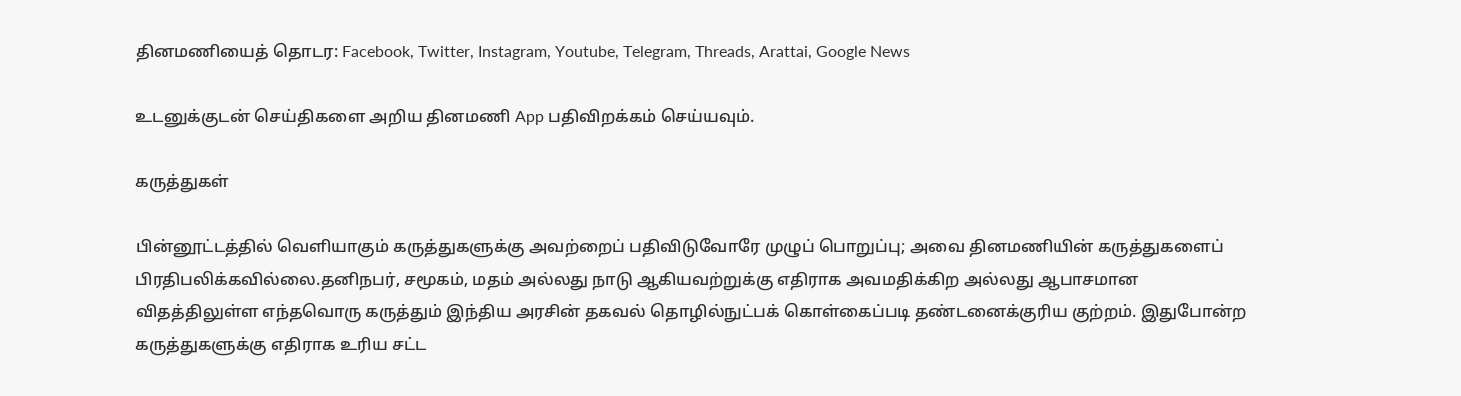தினமணியைத் தொடர: Facebook, Twitter, Instagram, Youtube, Telegram, Threads, Arattai, Google News

உடனுக்குடன் செய்திகளை அறிய தினமணி App பதிவிறக்கம் செய்யவும்.

கருத்துகள்

பின்னூட்டத்தில் வெளியாகும் கருத்துகளுக்கு அவற்றைப் பதிவிடுவோரே முழுப் பொறுப்பு; அவை தினமணியின் கருத்துகளைப் பிரதிபலிக்கவில்லை.தனிநபர், சமூகம், மதம் அல்லது நாடு ஆகியவற்றுக்கு எதிராக அவமதிக்கிற அல்லது ஆபாசமான விதத்திலுள்ள எந்தவொரு கருத்தும் இந்திய அரசின் தகவல் தொழில்நுட்பக் கொள்கைப்படி தண்டனைக்குரிய குற்றம். இதுபோன்ற கருத்துகளுக்கு எதிராக உரிய சட்ட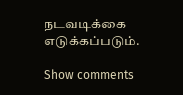நடவடிக்கை எடுக்கப்படும்.

Show comments